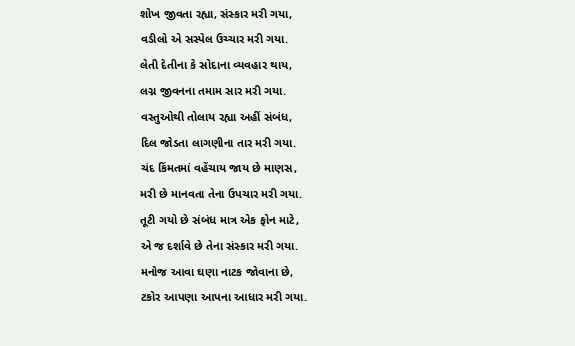શોખ જીવતા રહ્યા, સંસ્કાર મરી ગયા,
વડીલો એ સસ્પેલ ઉચ્ચાર મરી ગયા.
લેતી દેતીના કે સોદાના વ્યવહાર થાય,
લગ્ન જીવનના તમામ સાર મરી ગયા.
વસ્તુઓથી તોલાય રહ્યા અહીં સંબંધ,
દિલ જોડતા લાગણીના તાર મરી ગયા.
ચંદ કિંમતમાં વહેંચાય જાય છે માણસ,
મરી છે માનવતા તેના ઉપચાર મરી ગયા.
તૂટી ગયો છે સંબંધ માત્ર એક ફોન માટે,
એ જ દર્શાવે છે તેના સંસ્કાર મરી ગયા.
મનોજ આવા ઘણા નાટક જોવાના છે,
ટકોર આપણા આપના આધાર મરી ગયા.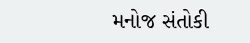મનોજ સંતોકી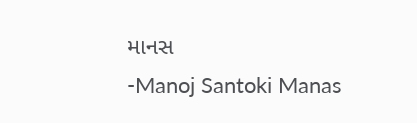માનસ
-Manoj Santoki Manas